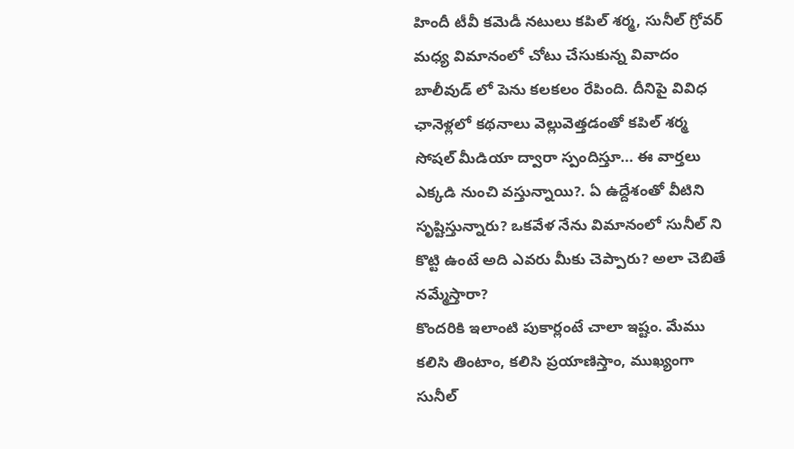హిందీ టీవీ కమెడీ నటులు కపిల్ శర్మ, సునీల్ గ్రోవర్ మధ్య విమానంలో చోటు చేసుకున్న వివాదం బాలీవుడ్ లో పెను కలకలం రేపింది. దీనిపై వివిధ ఛానెళ్లలో కథనాలు వెల్లువెత్తడంతో కపిల్ శర్మ సోషల్ మీడియా ద్వారా స్పందిస్తూ… ఈ వార్తలు ఎక్కడి నుంచి వస్తున్నాయి?. ఏ ఉద్దేశంతో వీటిని సృష్టిస్తున్నారు? ఒకవేళ నేను విమానంలో సునీల్ ని కొట్టి ఉంటే అది ఎవరు మీకు చెప్పారు? అలా చెబితే నమ్మేస్తారా?
కొందరికి ఇలాంటి పుకార్లంటే చాలా ఇష్టం. మేము కలిసి తింటాం, కలిసి ప్రయాణిస్తాం, ముఖ్యంగా సునీల్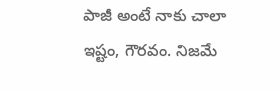పాజీ అంటే నాకు చాలా ఇష్టం, గౌరవం. నిజమే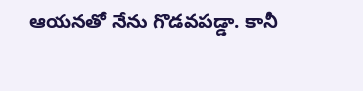ఆయనతో నేను గొడవపడ్డా. కానీ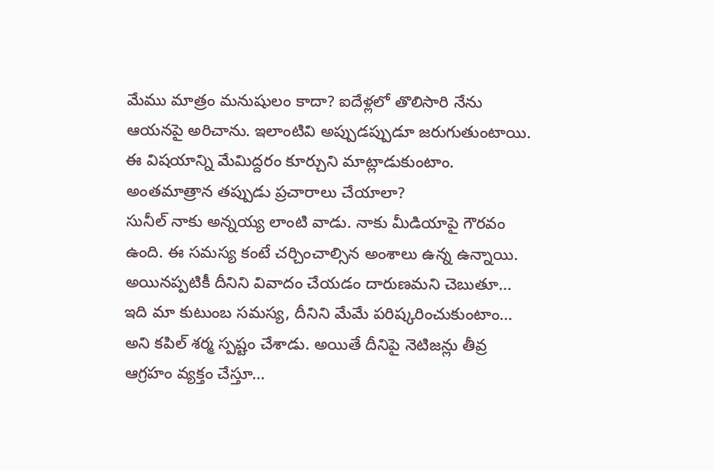మేము మాత్రం మనుషులం కాదా? ఐదేళ్లలో తొలిసారి నేను ఆయనపై అరిచాను. ఇలాంటివి అప్పుడప్పుడూ జరుగుతుంటాయి. ఈ విషయాన్ని మేమిద్దరం కూర్చుని మాట్లాడుకుంటాం. అంతమాత్రాన తప్పుడు ప్రచారాలు చేయాలా?
సునీల్ నాకు అన్నయ్య లాంటి వాడు. నాకు మీడియాపై గౌరవం ఉంది. ఈ సమస్య కంటే చర్చించాల్సిన అంశాలు ఉన్న ఉన్నాయి. అయినప్పటికీ దీనిని వివాదం చేయడం దారుణమని చెబుతూ… ఇది మా కుటుంబ సమస్య, దీనిని మేమే పరిష్కరించుకుంటాం… అని కపిల్ శర్మ స్పష్టం చేశాడు. అయితే దీనిపై నెటిజన్లు తీవ్ర ఆగ్రహం వ్యక్తం చేస్తూ…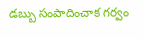డబ్బు సంపాదించాక గర్వం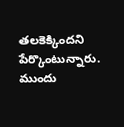తలకెక్కిందని పేర్కొంటున్నారు.
ముందు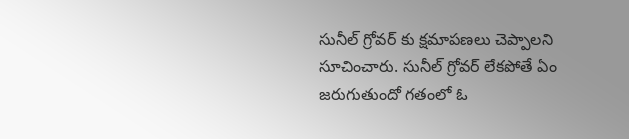సునీల్ గ్రోవర్ కు క్షమాపణలు చెప్పాలని సూచించారు. సునీల్ గ్రోవర్ లేకపోతే ఏం జరుగుతుందో గతంలో ఓ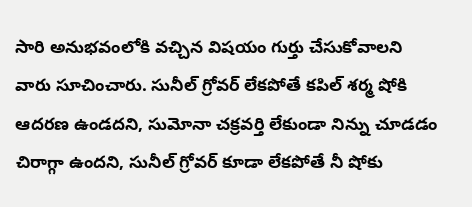సారి అనుభవంలోకి వచ్చిన విషయం గుర్తు చేసుకోవాలని వారు సూచించారు. సునీల్ గ్రోవర్ లేకపోతే కపిల్ శర్మ షోకి ఆదరణ ఉండదని, సుమోనా చక్రవర్తి లేకుండా నిన్ను చూడడం చిరాగ్గా ఉందని, సునీల్ గ్రోవర్ కూడా లేకపోతే నీ షోకు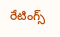రేటింగ్స్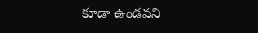కూడా ఉండవని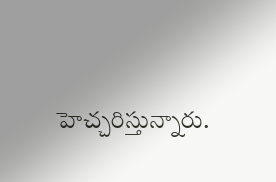హెచ్చరిస్తున్నారు.